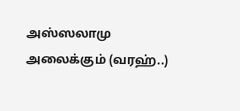அஸ்ஸலாமு அலைக்கும் (வரஹ்..)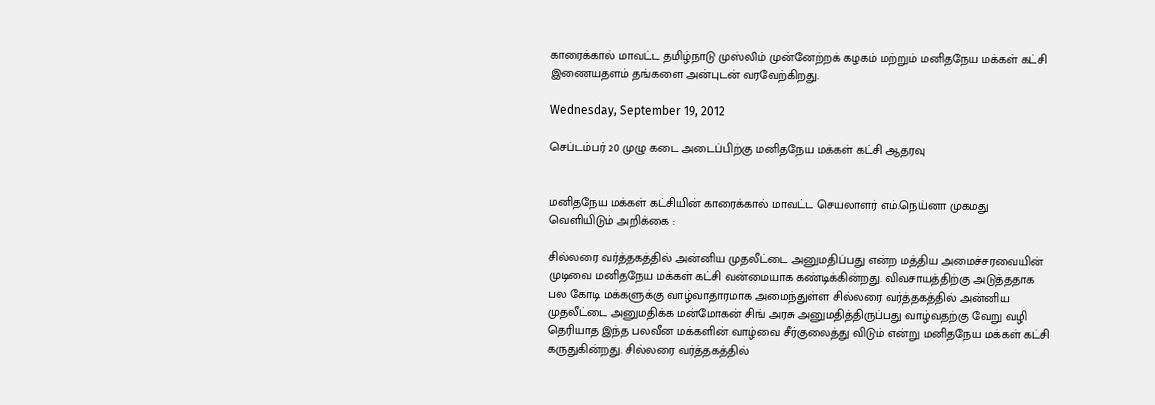காரைக்கால் மாவட்ட தமிழ்நாடு முஸ்லிம் முன்னேற்றக் கழகம் மற்றும் மனிதநேய மக்கள் கட்சி இணையதளம் தங்களை அன்புடன் வரவேற்கிறது.

Wednesday, September 19, 2012

செப்டம்பர் 20 முழு கடை அடைப்பிற்கு மனிதநேய மக்கள் கட்சி ஆதரவு


மனிதநேய மக்கள் கட்சியின் காரைக்கால் மாவட்ட செயலாளர் எம்.நெய்னா முகமது வெளியிடும் அறிக்கை :

சில்லரை வர்த்தகத்தில் அன்னிய முதலீட்டை அனுமதிப்பது என்ற மத்திய அமைச்சரவையின் முடிவை மனிதநேய மக்கள் கட்சி வன்மையாக கண்டிக்கின்றது. விவசாயத்திற்கு அடுத்ததாக பல கோடி மக்களுக்கு வாழ்வாதாரமாக அமைந்துள்ள சில்லரை வர்த்தகத்தில் அன்னிய முதலீட்டை அனுமதிக்க மன்மோகன் சிங் அரசு அனுமதித்திருப்பது வாழ்வதற்கு வேறு வழி தெரியாத இந்த பலவீன மக்களின் வாழ்வை சீர்குலைத்து விடும் என்று மனிதநேய மக்கள் கட்சி கருதுகின்றது. சில்லரை வர்த்தகத்தில்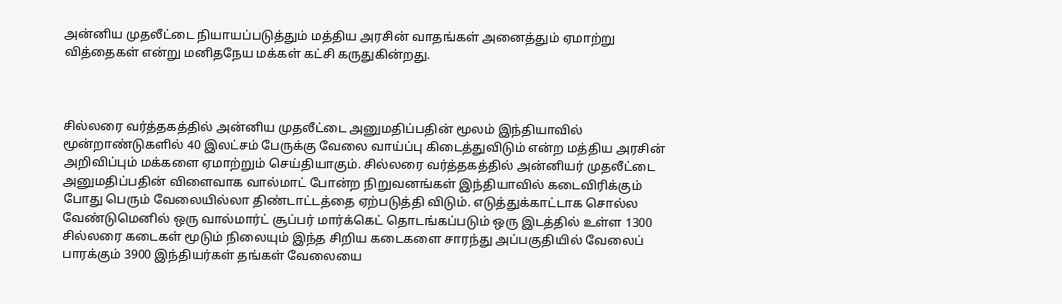அன்னிய முதலீட்டை நியாயப்படுத்தும் மத்திய அரசின் வாதங்கள் அனைத்தும் ஏமாற்று வித்தைகள் என்று மனிதநேய மக்கள் கட்சி கருதுகின்றது.



சில்லரை வர்த்தகத்தில் அன்னிய முதலீட்டை அனுமதிப்பதின் மூலம் இந்தியாவில் மூன்றாண்டுகளில் 40 இலட்சம் பேருக்கு வேலை வாய்ப்பு கிடைத்துவிடும் என்ற மத்திய அரசின் அறிவிப்பும் மக்களை ஏமாற்றும் செய்தியாகும். சில்லரை வர்த்தகத்தில் அன்னியர் முதலீட்டை அனுமதிப்பதின் விளைவாக வால்மாட் போன்ற நிறுவனங்கள் இந்தியாவில் கடைவிரிக்கும் போது பெரும் வேலையில்லா திண்டாட்டத்தை ஏற்படுத்தி விடும். எடுத்துக்காட்டாக சொல்ல வேண்டுமெனில் ஒரு வால்மார்ட் சூப்பர் மார்க்கெட் தொடங்கப்படும் ஒரு இடத்தில் உள்ள 1300 சில்லரை கடைகள் மூடும் நிலையும் இந்த சிறிய கடைகளை சாரந்து அப்பகுதியில் வேலைப் பாரக்கும் 3900 இந்தியர்கள் தங்கள் வேலையை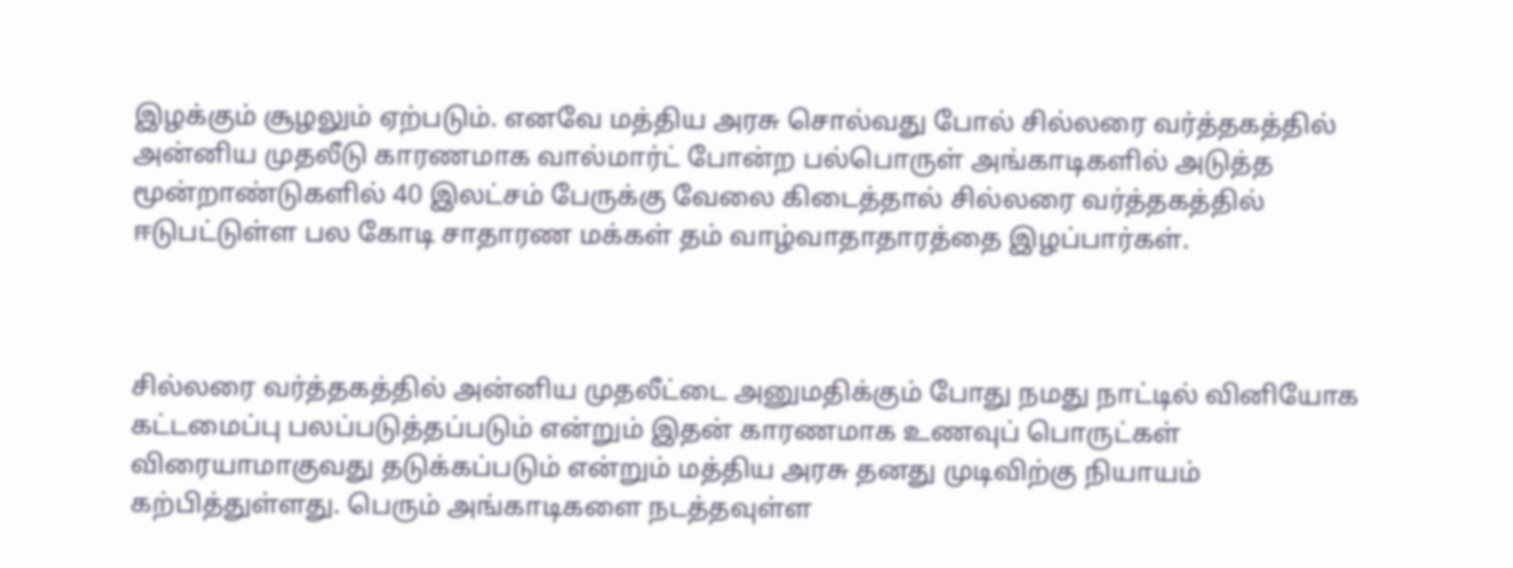இழக்கும் சூழலும் ஏற்படும். எனவே மத்திய அரசு சொல்வது போல் சில்லரை வர்த்தகத்தில் அன்னிய முதலீடு காரணமாக வால்மார்ட் போன்ற பல்பொருள் அங்காடிகளில் அடுத்த மூன்றாண்டுகளில் 40 இலட்சம் பேருக்கு வேலை கிடைத்தால் சில்லரை வர்த்தகத்தில் ஈடுபட்டுள்ள பல கோடி சாதாரண மக்கள் தம் வாழ்வாதாதாரத்தை இழப்பார்கள்.



சில்லரை வர்த்தகத்தில் அன்னிய முதலீட்டை அனுமதிக்கும் போது நமது நாட்டில் வினியோக கட்டமைப்பு பலப்படுத்தப்படும் என்றும் இதன் காரணமாக உணவுப் பொருட்கள் விரையாமாகுவது தடுக்கப்படும் என்றும் மத்திய அரசு தனது முடிவிற்கு நியாயம் கற்பித்துள்ளது. பெரும் அங்காடிகளை நடத்தவுள்ள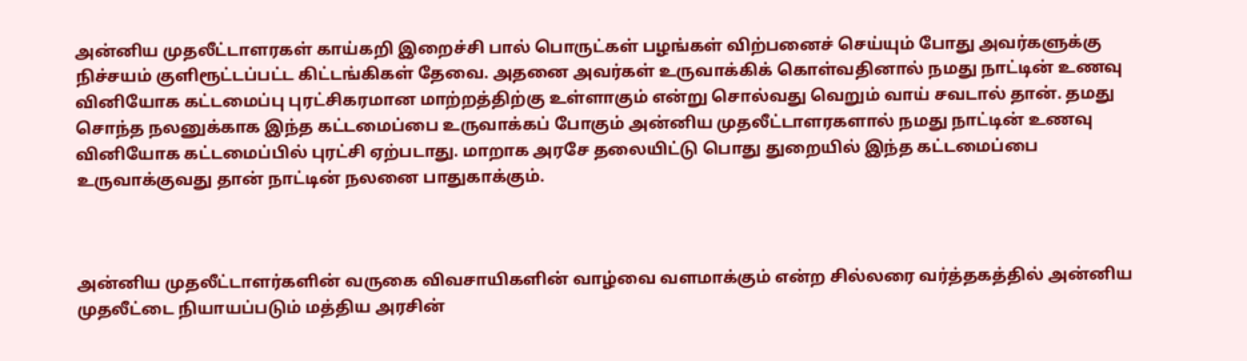அன்னிய முதலீட்டாளரகள் காய்கறி இறைச்சி பால் பொருட்கள் பழங்கள் விற்பனைச் செய்யும் போது அவர்களுக்கு நிச்சயம் குளிரூட்டப்பட்ட கிட்டங்கிகள் தேவை. அதனை அவர்கள் உருவாக்கிக் கொள்வதினால் நமது நாட்டின் உணவு வினியோக கட்டமைப்பு புரட்சிகரமான மாற்றத்திற்கு உள்ளாகும் என்று சொல்வது வெறும் வாய் சவடால் தான். தமது சொந்த நலனுக்காக இந்த கட்டமைப்பை உருவாக்கப் போகும் அன்னிய முதலீட்டாளரகளால் நமது நாட்டின் உணவு வினியோக கட்டமைப்பில் புரட்சி ஏற்படாது. மாறாக அரசே தலையிட்டு பொது துறையில் இந்த கட்டமைப்பை உருவாக்குவது தான் நாட்டின் நலனை பாதுகாக்கும்.



அன்னிய முதலீட்டாளர்களின் வருகை விவசாயிகளின் வாழ்வை வளமாக்கும் என்ற சில்லரை வர்த்தகத்தில் அன்னிய முதலீட்டை நியாயப்படும் மத்திய அரசின்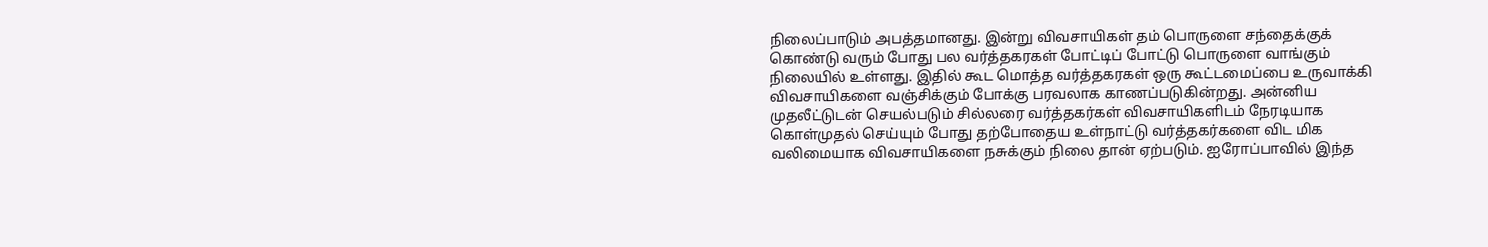நிலைப்பாடும் அபத்தமானது. இன்று விவசாயிகள் தம் பொருளை சந்தைக்குக் கொண்டு வரும் போது பல வர்த்தகரகள் போட்டிப் போட்டு பொருளை வாங்கும் நிலையில் உள்ளது. இதில் கூட மொத்த வர்த்தகரகள் ஒரு கூட்டமைப்பை உருவாக்கி விவசாயிகளை வஞ்சிக்கும் போக்கு பரவலாக காணப்படுகின்றது. அன்னிய முதலீட்டுடன் செயல்படும் சில்லரை வர்த்தகர்கள் விவசாயிகளிடம் நேரடியாக கொள்முதல் செய்யும் போது தற்போதைய உள்நாட்டு வர்த்தகர்களை விட மிக வலிமையாக விவசாயிகளை நசுக்கும் நிலை தான் ஏற்படும். ஐரோப்பாவில் இந்த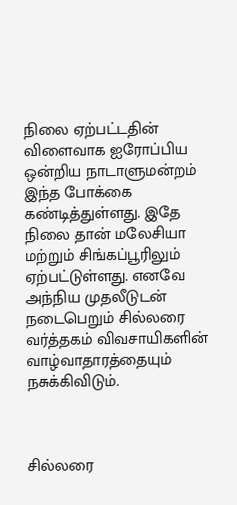நிலை ஏற்பட்டதின் விளைவாக ஐரோப்பிய ஒன்றிய நாடாளுமன்றம் இந்த போக்கை கண்டித்துள்ளது. இதே நிலை தான் மலேசியா மற்றும் சிங்கப்பூரிலும் ஏற்பட்டுள்ளது. எனவே அந்நிய முதலீடுடன் நடைபெறும் சில்லரை வர்த்தகம் விவசாயிகளின் வாழ்வாதாரத்தையும் நசுக்கிவிடும்.



சில்லரை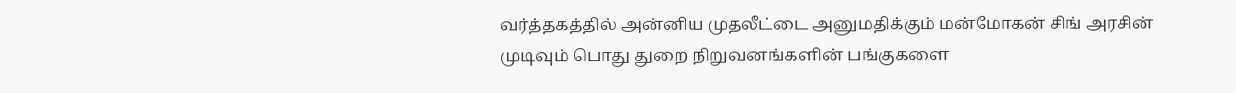வர்த்தகத்தில் அன்னிய முதலீட்டை அனுமதிக்கும் மன்மோகன் சிங் அரசின் முடிவும் பொது துறை நிறுவனங்களின் பங்குகளை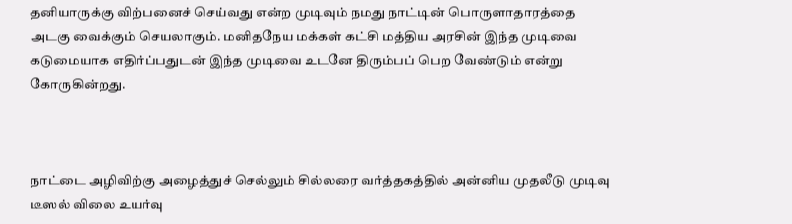தனியாருக்கு விற்பனைச் செய்வது என்ற முடிவும் நமது நாட்டின் பொருளாதாரத்தை அடகு வைக்கும் செயலாகும். மனிதநேய மக்கள் கட்சி மத்திய அரசின் இந்த முடிவை கடுமையாக எதிர்ப்பதுடன் இந்த முடிவை உடனே திரும்பப் பெற வேண்டும் என்று கோருகின்றது.



நாட்டை அழிவிற்கு அழைத்துச் செல்லும் சில்லரை வர்த்தகத்தில் அன்னிய முதலீடு முடிவு டீஸல் விலை உயர்வு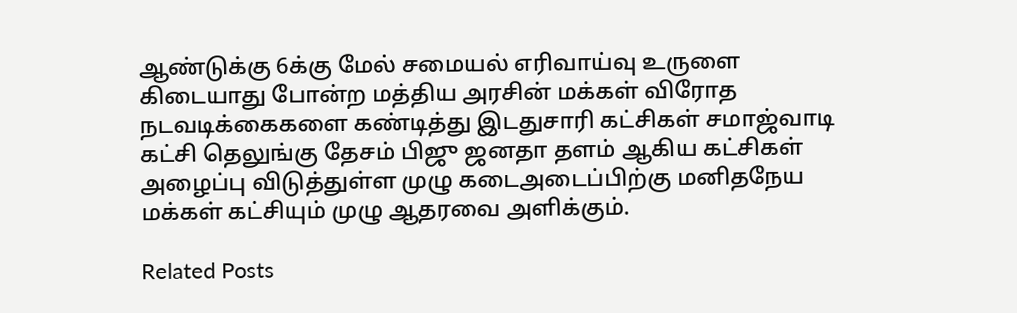ஆண்டுக்கு 6க்கு மேல் சமையல் எரிவாய்வு உருளை கிடையாது போன்ற மத்திய அரசின் மக்கள் விரோத நடவடிக்கைகளை கண்டித்து இடதுசாரி கட்சிகள் சமாஜ்வாடி கட்சி தெலுங்கு தேசம் பிஜு ஜனதா தளம் ஆகிய கட்சிகள் அழைப்பு விடுத்துள்ள முழு கடைஅடைப்பிற்கு மனிதநேய மக்கள் கட்சியும் முழு ஆதரவை அளிக்கும்.

Related Posts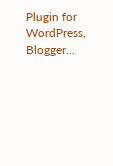Plugin for WordPress, Blogger...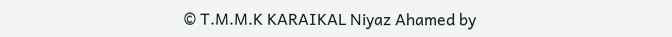© T.M.M.K KARAIKAL Niyaz Ahamed by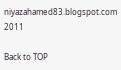niyazahamed83.blogspot.com 2011

Back to TOP